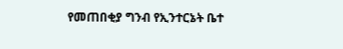የመጠበቂያ ግንብ የኢንተርኔት ቤተ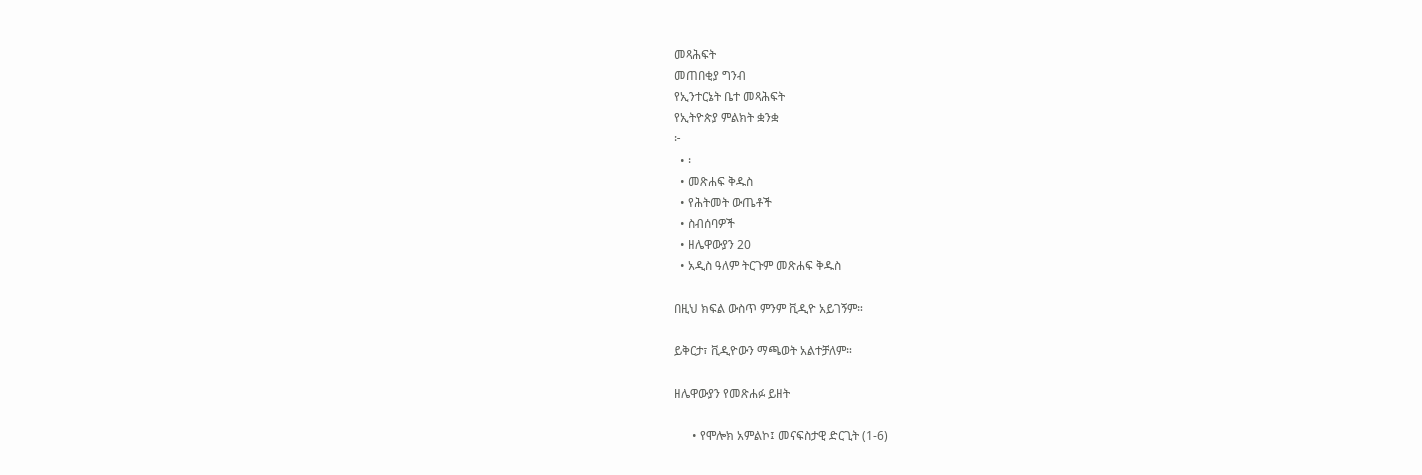መጻሕፍት
መጠበቂያ ግንብ
የኢንተርኔት ቤተ መጻሕፍት
የኢትዮጵያ ምልክት ቋንቋ
፦
  • ፡
  • መጽሐፍ ቅዱስ
  • የሕትመት ውጤቶች
  • ስብሰባዎች
  • ዘሌዋውያን 20
  • አዲስ ዓለም ትርጉም መጽሐፍ ቅዱስ

በዚህ ክፍል ውስጥ ምንም ቪዲዮ አይገኝም።

ይቅርታ፣ ቪዲዮውን ማጫወት አልተቻለም።

ዘሌዋውያን የመጽሐፉ ይዘት

      • የሞሎክ አምልኮ፤ መናፍስታዊ ድርጊት (1-6)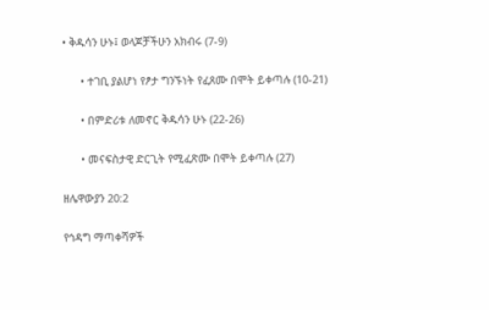• ቅዱሳን ሁኑ፤ ወላጆቻችሁን አክብሩ (7-9)

      • ተገቢ ያልሆነ የፆታ ግንኙነት የፈጸሙ በሞት ይቀጣሉ (10-21)

      • በምድሪቱ ለመኖር ቅዱሳን ሁኑ (22-26)

      • መናፍስታዊ ድርጊት የሚፈጽሙ በሞት ይቀጣሉ (27)

ዘሌዋውያን 20:2

የኅዳግ ማጣቀሻዎች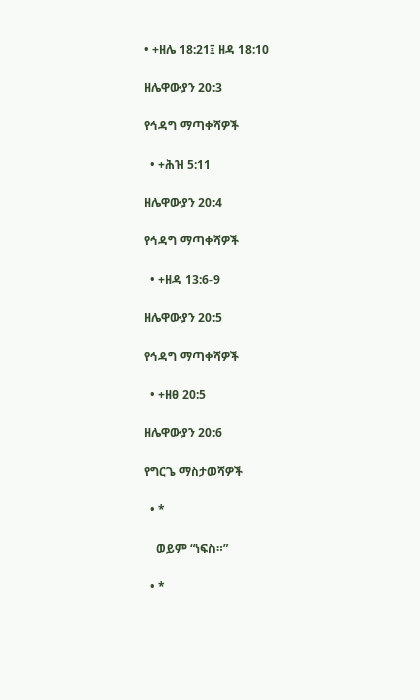• +ዘሌ 18:21፤ ዘዳ 18:10

ዘሌዋውያን 20:3

የኅዳግ ማጣቀሻዎች

  • +ሕዝ 5:11

ዘሌዋውያን 20:4

የኅዳግ ማጣቀሻዎች

  • +ዘዳ 13:6-9

ዘሌዋውያን 20:5

የኅዳግ ማጣቀሻዎች

  • +ዘፀ 20:5

ዘሌዋውያን 20:6

የግርጌ ማስታወሻዎች

  • *

    ወይም “ነፍስ።”

  • *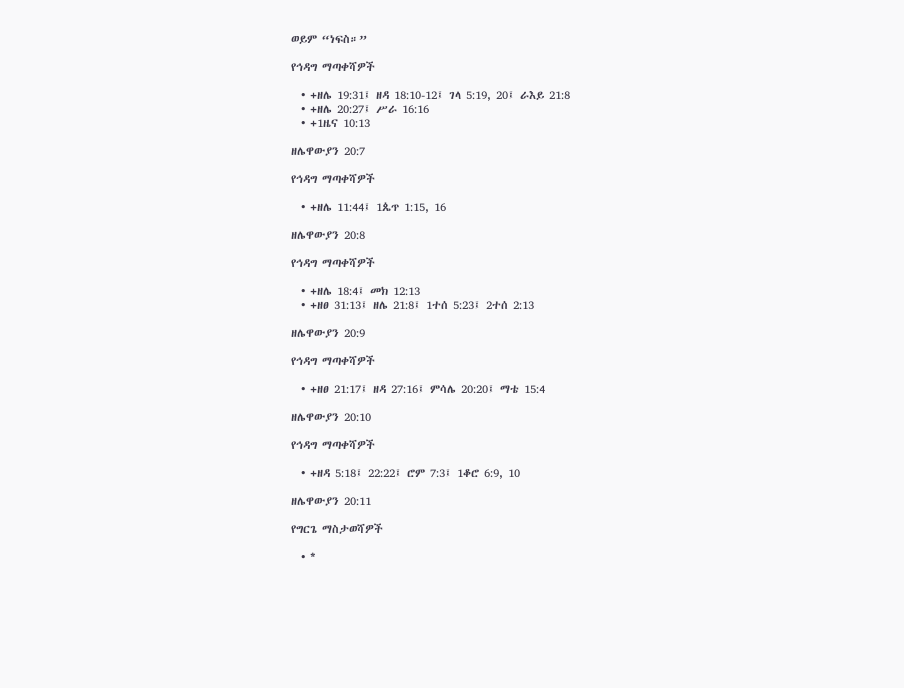ወይም “ነፍስ።”

የኅዳግ ማጣቀሻዎች

  • +ዘሌ 19:31፤ ዘዳ 18:10-12፤ ገላ 5:19, 20፤ ራእይ 21:8
  • +ዘሌ 20:27፤ ሥራ 16:16
  • +1ዜና 10:13

ዘሌዋውያን 20:7

የኅዳግ ማጣቀሻዎች

  • +ዘሌ 11:44፤ 1ጴጥ 1:15, 16

ዘሌዋውያን 20:8

የኅዳግ ማጣቀሻዎች

  • +ዘሌ 18:4፤ መክ 12:13
  • +ዘፀ 31:13፤ ዘሌ 21:8፤ 1ተሰ 5:23፤ 2ተሰ 2:13

ዘሌዋውያን 20:9

የኅዳግ ማጣቀሻዎች

  • +ዘፀ 21:17፤ ዘዳ 27:16፤ ምሳሌ 20:20፤ ማቴ 15:4

ዘሌዋውያን 20:10

የኅዳግ ማጣቀሻዎች

  • +ዘዳ 5:18፤ 22:22፤ ሮም 7:3፤ 1ቆሮ 6:9, 10

ዘሌዋውያን 20:11

የግርጌ ማስታወሻዎች

  • *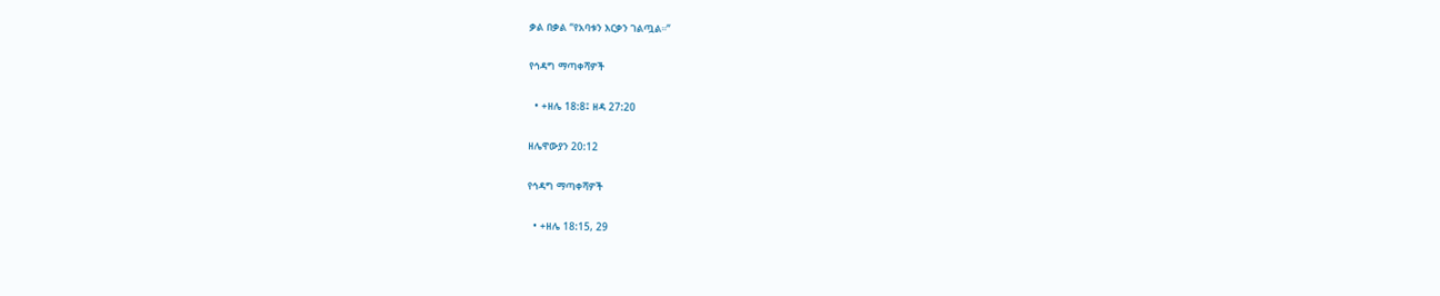ቃል በቃል “የአባቱን እርቃን ገልጧል።”

የኅዳግ ማጣቀሻዎች

  • +ዘሌ 18:8፤ ዘዳ 27:20

ዘሌዋውያን 20:12

የኅዳግ ማጣቀሻዎች

  • +ዘሌ 18:15, 29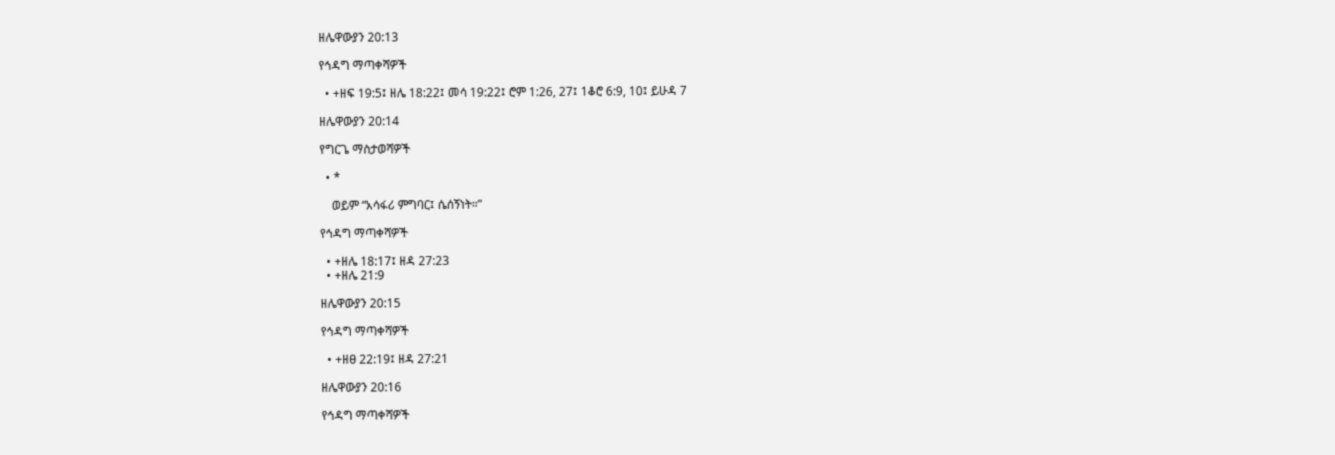ዘሌዋውያን 20:13

የኅዳግ ማጣቀሻዎች

  • +ዘፍ 19:5፤ ዘሌ 18:22፤ መሳ 19:22፤ ሮም 1:26, 27፤ 1ቆሮ 6:9, 10፤ ይሁዳ 7

ዘሌዋውያን 20:14

የግርጌ ማስታወሻዎች

  • *

    ወይም “አሳፋሪ ምግባር፤ ሴሰኝነት።”

የኅዳግ ማጣቀሻዎች

  • +ዘሌ 18:17፤ ዘዳ 27:23
  • +ዘሌ 21:9

ዘሌዋውያን 20:15

የኅዳግ ማጣቀሻዎች

  • +ዘፀ 22:19፤ ዘዳ 27:21

ዘሌዋውያን 20:16

የኅዳግ ማጣቀሻዎች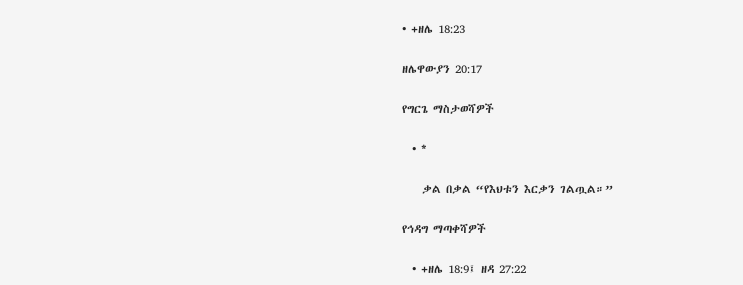• +ዘሌ 18:23

ዘሌዋውያን 20:17

የግርጌ ማስታወሻዎች

  • *

    ቃል በቃል “የእህቱን እርቃን ገልጧል።”

የኅዳግ ማጣቀሻዎች

  • +ዘሌ 18:9፤ ዘዳ 27:22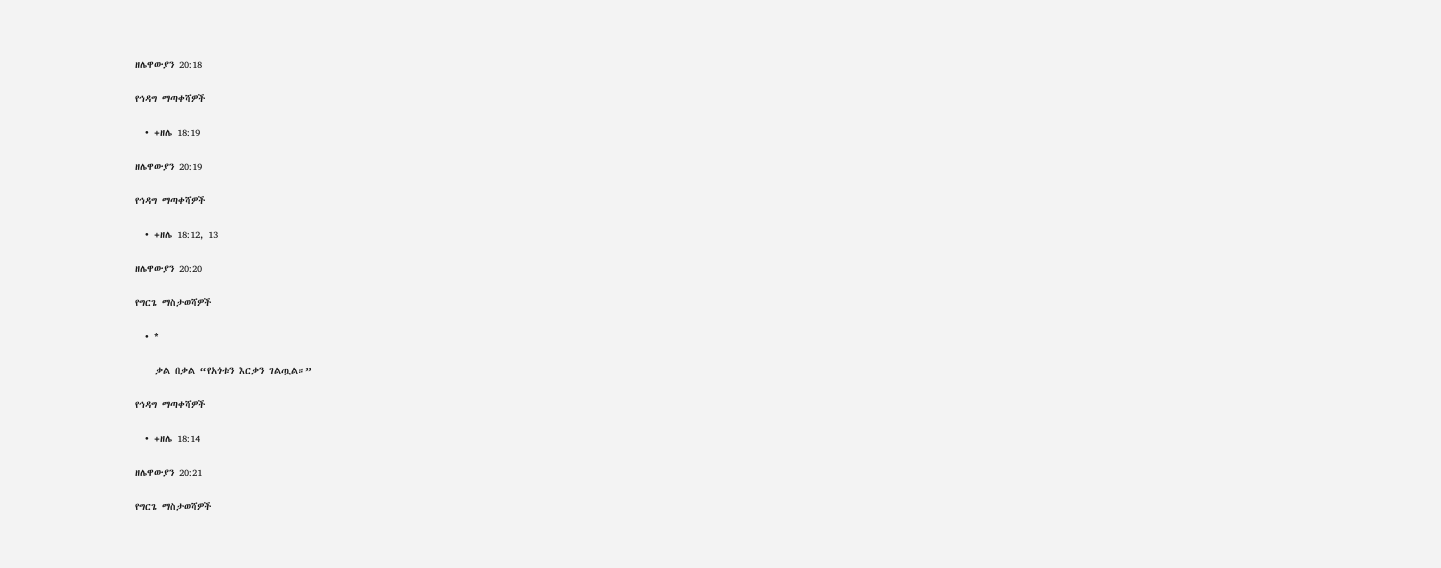ዘሌዋውያን 20:18

የኅዳግ ማጣቀሻዎች

  • +ዘሌ 18:19

ዘሌዋውያን 20:19

የኅዳግ ማጣቀሻዎች

  • +ዘሌ 18:12, 13

ዘሌዋውያን 20:20

የግርጌ ማስታወሻዎች

  • *

    ቃል በቃል “የአጎቱን እርቃን ገልጧል።”

የኅዳግ ማጣቀሻዎች

  • +ዘሌ 18:14

ዘሌዋውያን 20:21

የግርጌ ማስታወሻዎች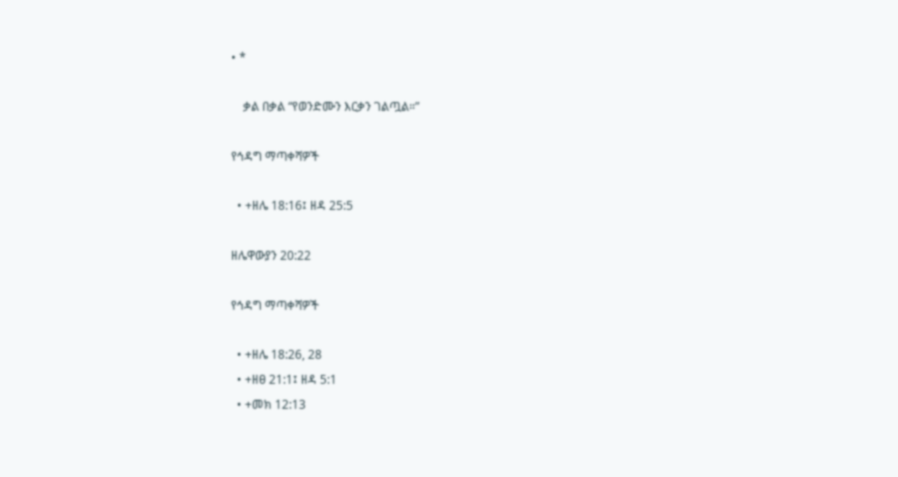• *

    ቃል በቃል “የወንድሙን እርቃን ገልጧል።”

የኅዳግ ማጣቀሻዎች

  • +ዘሌ 18:16፤ ዘዳ 25:5

ዘሌዋውያን 20:22

የኅዳግ ማጣቀሻዎች

  • +ዘሌ 18:26, 28
  • +ዘፀ 21:1፤ ዘዳ 5:1
  • +መክ 12:13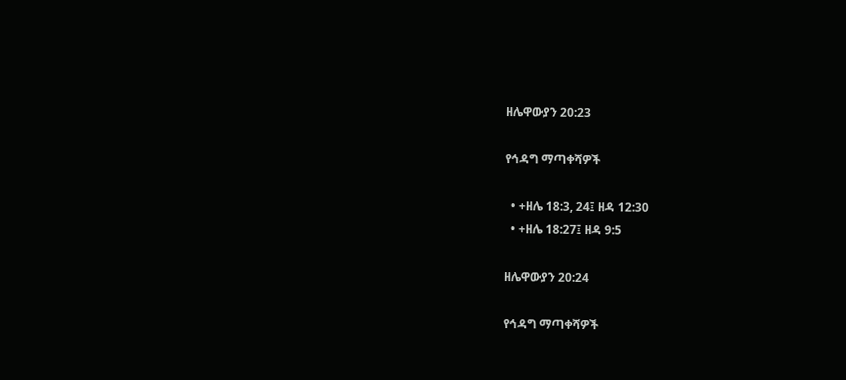ዘሌዋውያን 20:23

የኅዳግ ማጣቀሻዎች

  • +ዘሌ 18:3, 24፤ ዘዳ 12:30
  • +ዘሌ 18:27፤ ዘዳ 9:5

ዘሌዋውያን 20:24

የኅዳግ ማጣቀሻዎች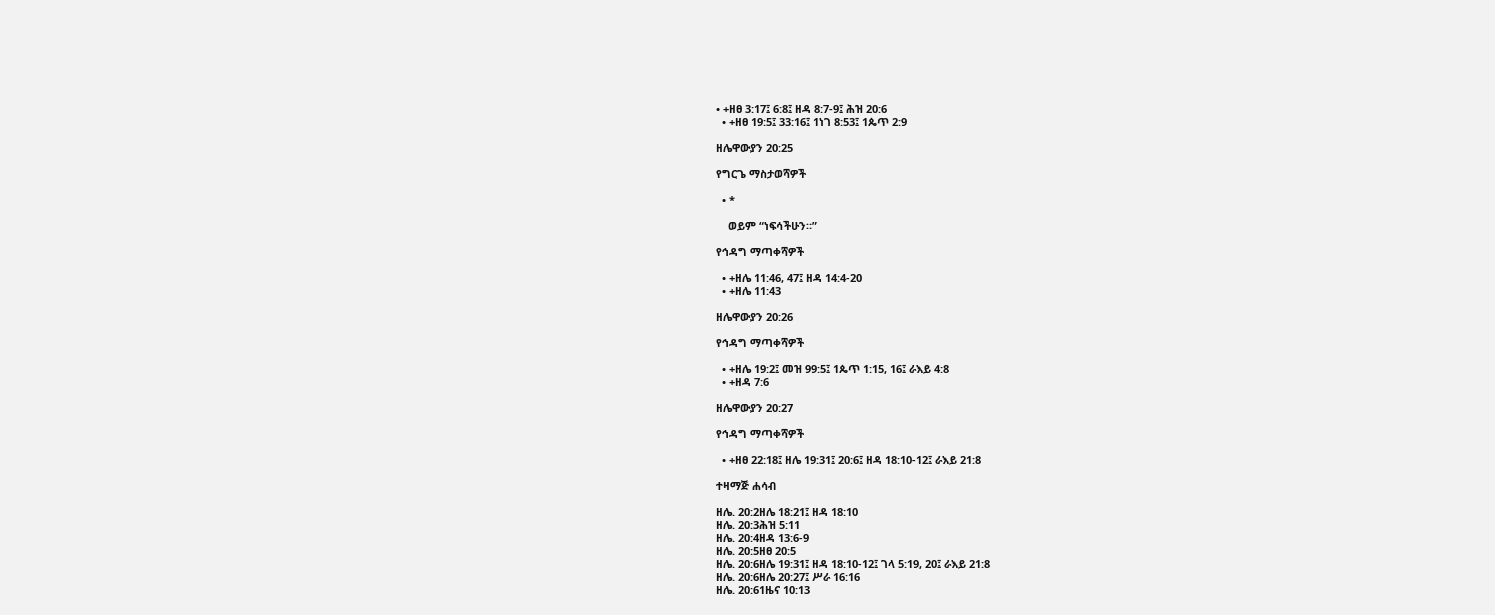• +ዘፀ 3:17፤ 6:8፤ ዘዳ 8:7-9፤ ሕዝ 20:6
  • +ዘፀ 19:5፤ 33:16፤ 1ነገ 8:53፤ 1ጴጥ 2:9

ዘሌዋውያን 20:25

የግርጌ ማስታወሻዎች

  • *

    ወይም “ነፍሳችሁን።”

የኅዳግ ማጣቀሻዎች

  • +ዘሌ 11:46, 47፤ ዘዳ 14:4-20
  • +ዘሌ 11:43

ዘሌዋውያን 20:26

የኅዳግ ማጣቀሻዎች

  • +ዘሌ 19:2፤ መዝ 99:5፤ 1ጴጥ 1:15, 16፤ ራእይ 4:8
  • +ዘዳ 7:6

ዘሌዋውያን 20:27

የኅዳግ ማጣቀሻዎች

  • +ዘፀ 22:18፤ ዘሌ 19:31፤ 20:6፤ ዘዳ 18:10-12፤ ራእይ 21:8

ተዛማጅ ሐሳብ

ዘሌ. 20:2ዘሌ 18:21፤ ዘዳ 18:10
ዘሌ. 20:3ሕዝ 5:11
ዘሌ. 20:4ዘዳ 13:6-9
ዘሌ. 20:5ዘፀ 20:5
ዘሌ. 20:6ዘሌ 19:31፤ ዘዳ 18:10-12፤ ገላ 5:19, 20፤ ራእይ 21:8
ዘሌ. 20:6ዘሌ 20:27፤ ሥራ 16:16
ዘሌ. 20:61ዜና 10:13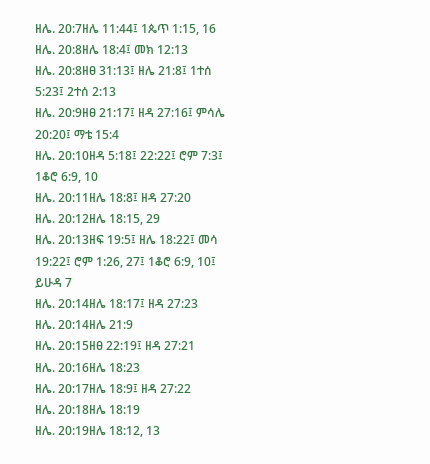ዘሌ. 20:7ዘሌ 11:44፤ 1ጴጥ 1:15, 16
ዘሌ. 20:8ዘሌ 18:4፤ መክ 12:13
ዘሌ. 20:8ዘፀ 31:13፤ ዘሌ 21:8፤ 1ተሰ 5:23፤ 2ተሰ 2:13
ዘሌ. 20:9ዘፀ 21:17፤ ዘዳ 27:16፤ ምሳሌ 20:20፤ ማቴ 15:4
ዘሌ. 20:10ዘዳ 5:18፤ 22:22፤ ሮም 7:3፤ 1ቆሮ 6:9, 10
ዘሌ. 20:11ዘሌ 18:8፤ ዘዳ 27:20
ዘሌ. 20:12ዘሌ 18:15, 29
ዘሌ. 20:13ዘፍ 19:5፤ ዘሌ 18:22፤ መሳ 19:22፤ ሮም 1:26, 27፤ 1ቆሮ 6:9, 10፤ ይሁዳ 7
ዘሌ. 20:14ዘሌ 18:17፤ ዘዳ 27:23
ዘሌ. 20:14ዘሌ 21:9
ዘሌ. 20:15ዘፀ 22:19፤ ዘዳ 27:21
ዘሌ. 20:16ዘሌ 18:23
ዘሌ. 20:17ዘሌ 18:9፤ ዘዳ 27:22
ዘሌ. 20:18ዘሌ 18:19
ዘሌ. 20:19ዘሌ 18:12, 13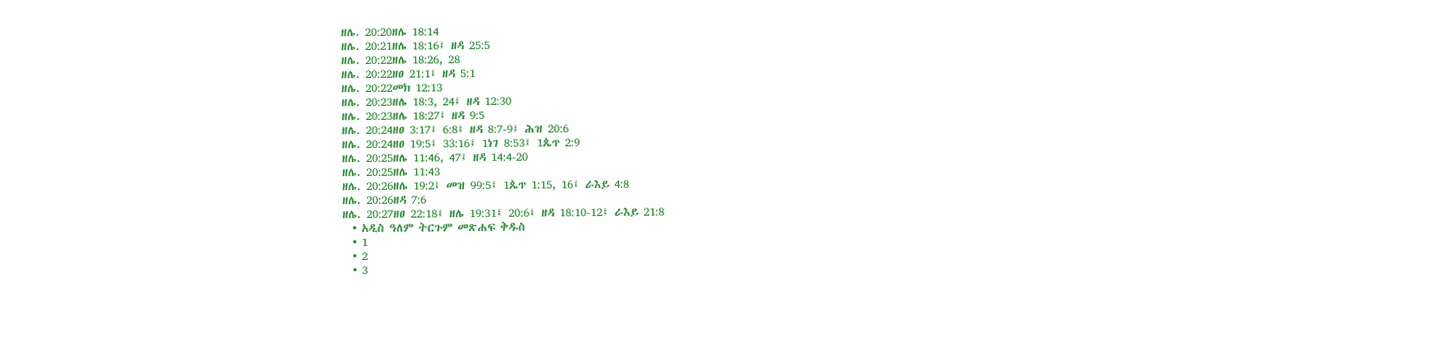ዘሌ. 20:20ዘሌ 18:14
ዘሌ. 20:21ዘሌ 18:16፤ ዘዳ 25:5
ዘሌ. 20:22ዘሌ 18:26, 28
ዘሌ. 20:22ዘፀ 21:1፤ ዘዳ 5:1
ዘሌ. 20:22መክ 12:13
ዘሌ. 20:23ዘሌ 18:3, 24፤ ዘዳ 12:30
ዘሌ. 20:23ዘሌ 18:27፤ ዘዳ 9:5
ዘሌ. 20:24ዘፀ 3:17፤ 6:8፤ ዘዳ 8:7-9፤ ሕዝ 20:6
ዘሌ. 20:24ዘፀ 19:5፤ 33:16፤ 1ነገ 8:53፤ 1ጴጥ 2:9
ዘሌ. 20:25ዘሌ 11:46, 47፤ ዘዳ 14:4-20
ዘሌ. 20:25ዘሌ 11:43
ዘሌ. 20:26ዘሌ 19:2፤ መዝ 99:5፤ 1ጴጥ 1:15, 16፤ ራእይ 4:8
ዘሌ. 20:26ዘዳ 7:6
ዘሌ. 20:27ዘፀ 22:18፤ ዘሌ 19:31፤ 20:6፤ ዘዳ 18:10-12፤ ራእይ 21:8
  • አዲስ ዓለም ትርጉም መጽሐፍ ቅዱስ
  • 1
  • 2
  • 3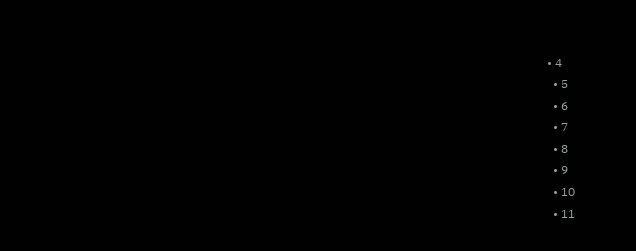• 4
  • 5
  • 6
  • 7
  • 8
  • 9
  • 10
  • 11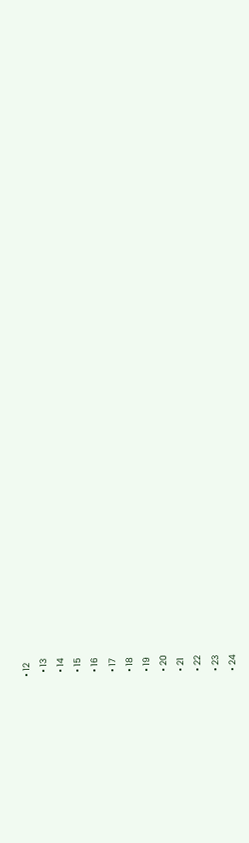• 12
  • 13
  • 14
  • 15
  • 16
  • 17
  • 18
  • 19
  • 20
  • 21
  • 22
  • 23
  • 24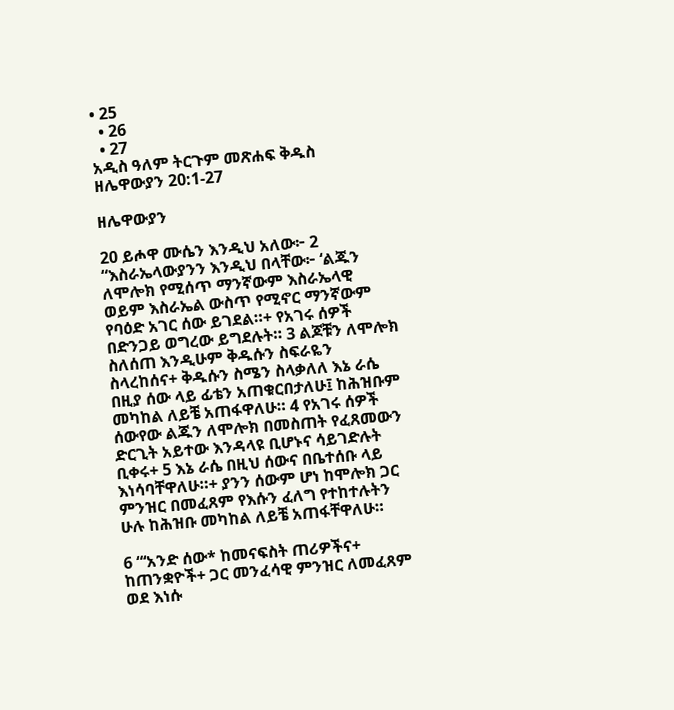• 25
  • 26
  • 27
አዲስ ዓለም ትርጉም መጽሐፍ ቅዱስ
ዘሌዋውያን 20:1-27

ዘሌዋውያን

20 ይሖዋ ሙሴን እንዲህ አለው፦ 2 “እስራኤላውያንን እንዲህ በላቸው፦ ‘ልጁን ለሞሎክ የሚሰጥ ማንኛውም እስራኤላዊ ወይም እስራኤል ውስጥ የሚኖር ማንኛውም የባዕድ አገር ሰው ይገደል።+ የአገሩ ሰዎች በድንጋይ ወግረው ይግደሉት። 3 ልጆቹን ለሞሎክ ስለሰጠ እንዲሁም ቅዱሱን ስፍራዬን ስላረከሰና+ ቅዱሱን ስሜን ስላቃለለ እኔ ራሴ በዚያ ሰው ላይ ፊቴን አጠቁርበታለሁ፤ ከሕዝቡም መካከል ለይቼ አጠፋዋለሁ። 4 የአገሩ ሰዎች ሰውየው ልጁን ለሞሎክ በመስጠት የፈጸመውን ድርጊት አይተው እንዳላዩ ቢሆኑና ሳይገድሉት ቢቀሩ+ 5 እኔ ራሴ በዚህ ሰውና በቤተሰቡ ላይ እነሳባቸዋለሁ።+ ያንን ሰውም ሆነ ከሞሎክ ጋር ምንዝር በመፈጸም የእሱን ፈለግ የተከተሉትን ሁሉ ከሕዝቡ መካከል ለይቼ አጠፋቸዋለሁ።

6 “‘አንድ ሰው* ከመናፍስት ጠሪዎችና+ ከጠንቋዮች+ ጋር መንፈሳዊ ምንዝር ለመፈጸም ወደ እነሱ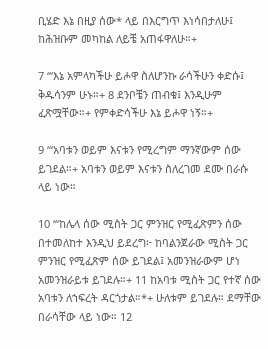ቢሄድ እኔ በዚያ ሰው* ላይ በእርግጥ እነሳበታለሁ፤ ከሕዝቡም መካከል ለይቼ አጠፋዋለሁ።+

7 “‘እኔ አምላካችሁ ይሖዋ ስለሆንኩ ራሳችሁን ቀድሱ፤ ቅዱሳንም ሁኑ።+ 8 ደንቦቼን ጠብቁ፤ እንዲሁም ፈጽሟቸው።+ የምቀድሳችሁ እኔ ይሖዋ ነኝ።+

9 “‘አባቱን ወይም እናቱን የሚረግም ማንኛውም ሰው ይገደል።+ አባቱን ወይም እናቱን ስለረገመ ደሙ በራሱ ላይ ነው።

10 “‘ከሌላ ሰው ሚስት ጋር ምንዝር የሚፈጽምን ሰው በተመለከተ እንዲህ ይደረግ፦ ከባልንጀራው ሚስት ጋር ምንዝር የሚፈጽም ሰው ይገደል፤ አመንዝራውም ሆነ አመንዝራይቱ ይገደሉ።+ 11 ከአባቱ ሚስት ጋር የተኛ ሰው አባቱን ለኀፍረት ዳርጎታል።*+ ሁለቱም ይገደሉ። ደማቸው በራሳቸው ላይ ነው። 12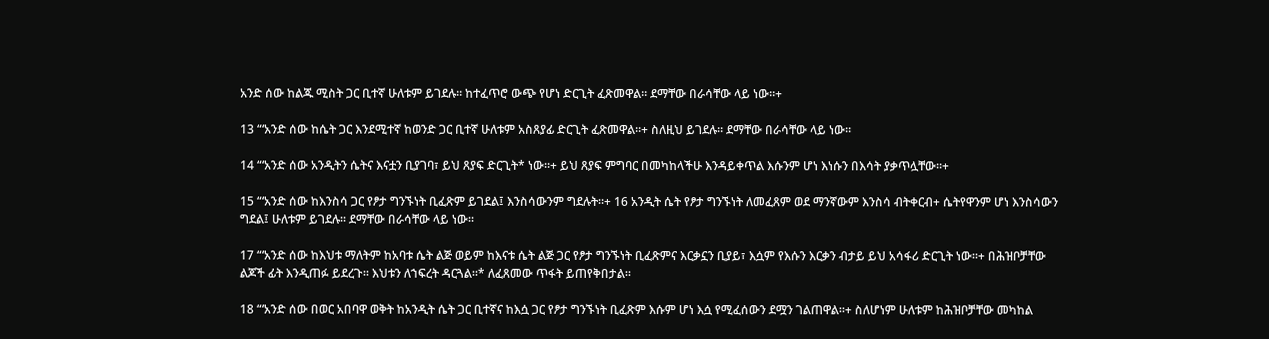አንድ ሰው ከልጁ ሚስት ጋር ቢተኛ ሁለቱም ይገደሉ። ከተፈጥሮ ውጭ የሆነ ድርጊት ፈጽመዋል። ደማቸው በራሳቸው ላይ ነው።+

13 “‘አንድ ሰው ከሴት ጋር እንደሚተኛ ከወንድ ጋር ቢተኛ ሁለቱም አስጸያፊ ድርጊት ፈጽመዋል።+ ስለዚህ ይገደሉ። ደማቸው በራሳቸው ላይ ነው።

14 “‘አንድ ሰው አንዲትን ሴትና እናቷን ቢያገባ፣ ይህ ጸያፍ ድርጊት* ነው።+ ይህ ጸያፍ ምግባር በመካከላችሁ እንዳይቀጥል እሱንም ሆነ እነሱን በእሳት ያቃጥሏቸው።+

15 “‘አንድ ሰው ከእንስሳ ጋር የፆታ ግንኙነት ቢፈጽም ይገደል፤ እንስሳውንም ግደሉት።+ 16 አንዲት ሴት የፆታ ግንኙነት ለመፈጸም ወደ ማንኛውም እንስሳ ብትቀርብ+ ሴትየዋንም ሆነ እንስሳውን ግደል፤ ሁለቱም ይገደሉ። ደማቸው በራሳቸው ላይ ነው።

17 “‘አንድ ሰው ከእህቱ ማለትም ከአባቱ ሴት ልጅ ወይም ከእናቱ ሴት ልጅ ጋር የፆታ ግንኙነት ቢፈጽምና እርቃኗን ቢያይ፣ እሷም የእሱን እርቃን ብታይ ይህ አሳፋሪ ድርጊት ነው።+ በሕዝቦቻቸው ልጆች ፊት እንዲጠፉ ይደረጉ። እህቱን ለኀፍረት ዳርጓል።* ለፈጸመው ጥፋት ይጠየቅበታል።

18 “‘አንድ ሰው በወር አበባዋ ወቅት ከአንዲት ሴት ጋር ቢተኛና ከእሷ ጋር የፆታ ግንኙነት ቢፈጽም እሱም ሆነ እሷ የሚፈሰውን ደሟን ገልጠዋል።+ ስለሆነም ሁለቱም ከሕዝቦቻቸው መካከል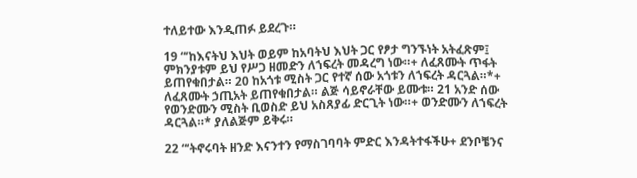ተለይተው እንዲጠፉ ይደረጉ።

19 “‘ከእናትህ እህት ወይም ከአባትህ እህት ጋር የፆታ ግንኙነት አትፈጽም፤ ምክንያቱም ይህ የሥጋ ዘመድን ለኀፍረት መዳረግ ነው።+ ለፈጸሙት ጥፋት ይጠየቁበታል። 20 ከአጎቱ ሚስት ጋር የተኛ ሰው አጎቱን ለኀፍረት ዳርጓል።*+ ለፈጸሙት ኃጢአት ይጠየቁበታል። ልጅ ሳይኖራቸው ይሙቱ። 21 አንድ ሰው የወንድሙን ሚስት ቢወስድ ይህ አስጸያፊ ድርጊት ነው።+ ወንድሙን ለኀፍረት ዳርጓል።* ያለልጅም ይቅሩ።

22 “‘ትኖሩባት ዘንድ እናንተን የማስገባባት ምድር እንዳትተፋችሁ+ ደንቦቼንና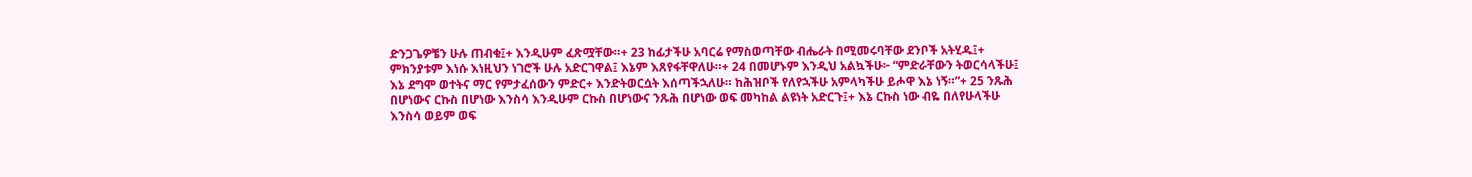ድንጋጌዎቼን ሁሉ ጠብቁ፤+ እንዲሁም ፈጽሟቸው።+ 23 ከፊታችሁ አባርሬ የማስወጣቸው ብሔራት በሚመሩባቸው ደንቦች አትሂዱ፤+ ምክንያቱም እነሱ እነዚህን ነገሮች ሁሉ አድርገዋል፤ እኔም እጸየፋቸዋለሁ።+ 24 በመሆኑም እንዲህ አልኳችሁ፦ “ምድራቸውን ትወርሳላችሁ፤ እኔ ደግሞ ወተትና ማር የምታፈሰውን ምድር+ እንድትወርሷት እሰጣችኋለሁ። ከሕዝቦች የለየኋችሁ አምላካችሁ ይሖዋ እኔ ነኝ።”+ 25 ንጹሕ በሆነውና ርኩስ በሆነው እንስሳ እንዲሁም ርኩስ በሆነውና ንጹሕ በሆነው ወፍ መካከል ልዩነት አድርጉ፤+ እኔ ርኩስ ነው ብዬ በለየሁላችሁ እንስሳ ወይም ወፍ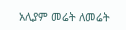አሊያም መሬት ለመሬት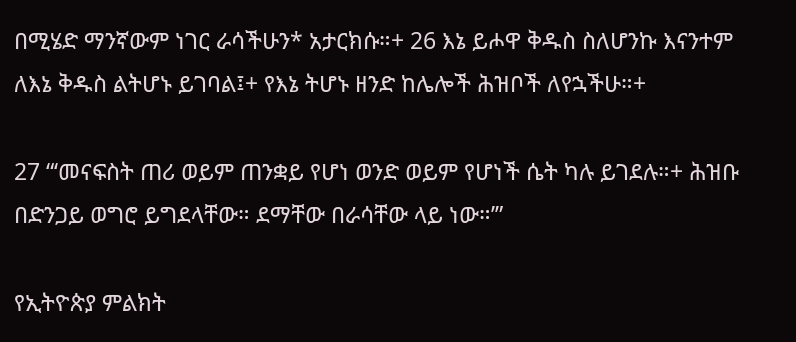በሚሄድ ማንኛውም ነገር ራሳችሁን* አታርክሱ።+ 26 እኔ ይሖዋ ቅዱስ ስለሆንኩ እናንተም ለእኔ ቅዱስ ልትሆኑ ይገባል፤+ የእኔ ትሆኑ ዘንድ ከሌሎች ሕዝቦች ለየኋችሁ።+

27 “‘መናፍስት ጠሪ ወይም ጠንቋይ የሆነ ወንድ ወይም የሆነች ሴት ካሉ ይገደሉ።+ ሕዝቡ በድንጋይ ወግሮ ይግደላቸው። ደማቸው በራሳቸው ላይ ነው።’”

የኢትዮጵያ ምልክት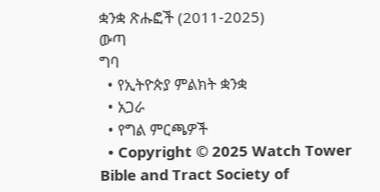ቋንቋ ጽሑፎች (2011-2025)
ውጣ
ግባ
  • የኢትዮጵያ ምልክት ቋንቋ
  • አጋራ
  • የግል ምርጫዎች
  • Copyright © 2025 Watch Tower Bible and Tract Society of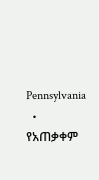Pennsylvania
  • የአጠቃቀም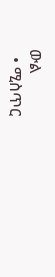ውል
  • ሚስጥር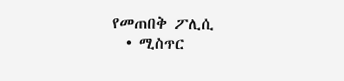የመጠበቅ ፖሊሲ
  • ሚስጥር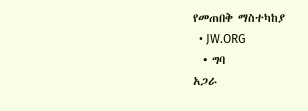የመጠበቅ ማስተካከያ
  • JW.ORG
  • ግባ
አጋራ